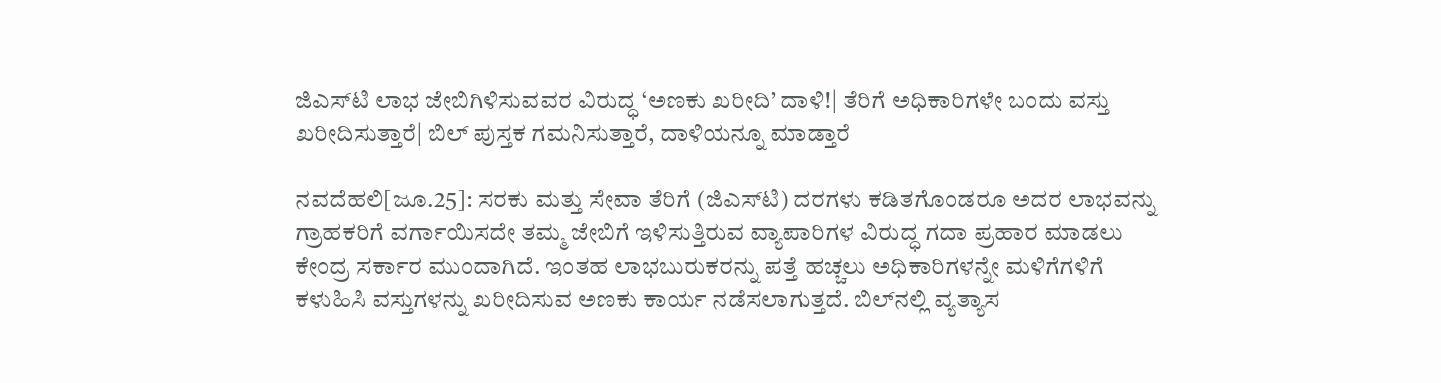ಜಿಎಸ್‌ಟಿ ಲಾಭ ಜೇಬಿಗಿಳಿಸುವವರ ವಿರುದ್ಧ ‘ಅಣಕು ಖರೀದಿ’ ದಾಳಿ!| ತೆರಿಗೆ ಅಧಿಕಾರಿಗಳೇ ಬಂದು ವಸ್ತು ಖರೀದಿಸುತ್ತಾರೆ| ಬಿಲ್‌ ಪುಸ್ತಕ ಗಮನಿಸುತ್ತಾರೆ, ದಾಳಿಯನ್ನೂ ಮಾಡ್ತಾರೆ

ನವದೆಹಲಿ[ಜೂ.25]: ಸರಕು ಮತ್ತು ಸೇವಾ ತೆರಿಗೆ (ಜಿಎಸ್‌ಟಿ) ದರಗಳು ಕಡಿತಗೊಂಡರೂ ಅದರ ಲಾಭವನ್ನು ಗ್ರಾಹಕರಿಗೆ ವರ್ಗಾಯಿಸದೇ ತಮ್ಮ ಜೇಬಿಗೆ ಇಳಿಸುತ್ತಿರುವ ವ್ಯಾಪಾರಿಗಳ ವಿರುದ್ಧ ಗದಾ ಪ್ರಹಾರ ಮಾಡಲು ಕೇಂದ್ರ ಸರ್ಕಾರ ಮುಂದಾಗಿದೆ. ಇಂತಹ ಲಾಭಬುರುಕರನ್ನು ಪತ್ತೆ ಹಚ್ಚಲು ಅಧಿಕಾರಿಗಳನ್ನೇ ಮಳಿಗೆಗಳಿಗೆ ಕಳುಹಿಸಿ ವಸ್ತುಗಳನ್ನು ಖರೀದಿಸುವ ಅಣಕು ಕಾರ್ಯ ನಡೆಸಲಾಗುತ್ತದೆ. ಬಿಲ್‌ನಲ್ಲಿ ವ್ಯತ್ಯಾಸ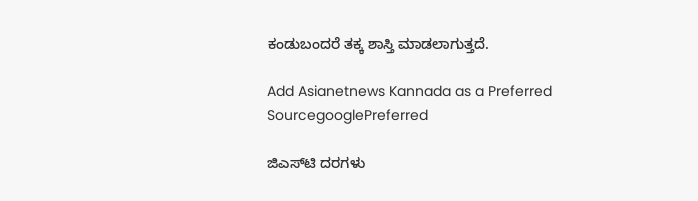ಕಂಡುಬಂದರೆ ತಕ್ಕ ಶಾಸ್ತಿ ಮಾಡಲಾಗುತ್ತದೆ.

Add Asianetnews Kannada as a Preferred SourcegooglePreferred

ಜಿಎಸ್‌ಟಿ ದರಗಳು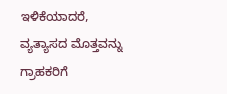ಇಳಿಕೆಯಾದರೆ, ವ್ಯತ್ಯಾಸದ ಮೊತ್ತವನ್ನು ಗ್ರಾಹಕರಿಗೆ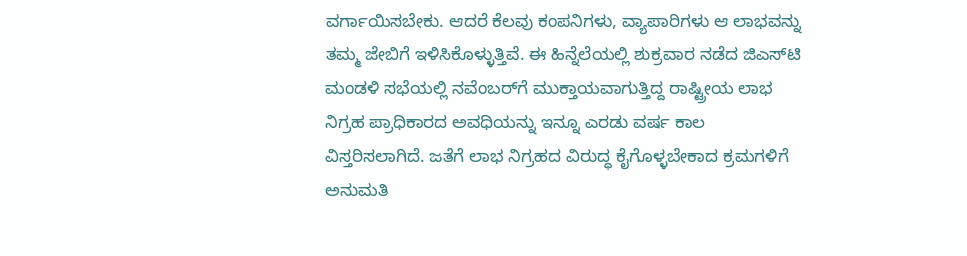ವರ್ಗಾಯಿಸಬೇಕು. ಆದರೆ ಕೆಲವು ಕಂಪನಿಗಳು, ವ್ಯಾಪಾರಿಗಳು ಆ ಲಾಭವನ್ನು ತಮ್ಮ ಜೇಬಿಗೆ ಇಳಿಸಿಕೊಳ್ಳುತ್ತಿವೆ. ಈ ಹಿನ್ನೆಲೆಯಲ್ಲಿ ಶುಕ್ರವಾರ ನಡೆದ ಜಿಎಸ್‌ಟಿ ಮಂಡಳಿ ಸಭೆಯಲ್ಲಿ ನವೆಂಬರ್‌ಗೆ ಮುಕ್ತಾಯವಾಗುತ್ತಿದ್ದ ರಾಷ್ಟ್ರೀಯ ಲಾಭ ನಿಗ್ರಹ ಪ್ರಾಧಿಕಾರದ ಅವಧಿಯನ್ನು ಇನ್ನೂ ಎರಡು ವರ್ಷ ಕಾಲ ವಿಸ್ತರಿಸಲಾಗಿದೆ. ಜತೆಗೆ ಲಾಭ ನಿಗ್ರಹದ ವಿರುದ್ಧ ಕೈಗೊಳ್ಳಬೇಕಾದ ಕ್ರಮಗಳಿಗೆ ಅನುಮತಿ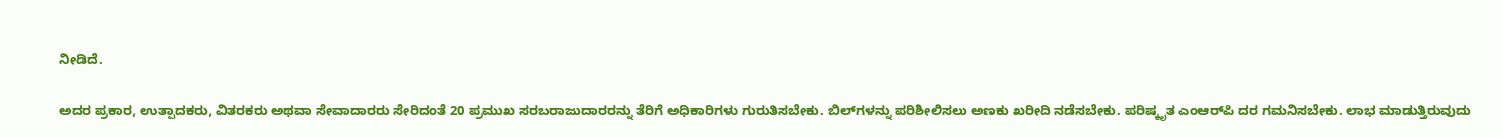ನೀಡಿದೆ.

ಅದರ ಪ್ರಕಾರ, ಉತ್ಪಾದಕರು, ವಿತರಕರು ಅಥವಾ ಸೇವಾದಾರರು ಸೇರಿದಂತೆ 20 ಪ್ರಮುಖ ಸರಬರಾಜುದಾರರನ್ನು ತೆರಿಗೆ ಅಧಿಕಾರಿಗಳು ಗುರುತಿಸಬೇಕು. ಬಿಲ್‌ಗಳನ್ನು ಪರಿಶೀಲಿಸಲು ಅಣಕು ಖರೀದಿ ನಡೆಸಬೇಕು. ಪರಿಷ್ಕೃತ ಎಂಆರ್‌ಪಿ ದರ ಗಮನಿಸಬೇಕು. ಲಾಭ ಮಾಡುತ್ತಿರುವುದು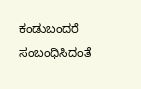ಕಂಡುಬಂದರೆ ಸಂಬಂಧಿಸಿದಂತೆ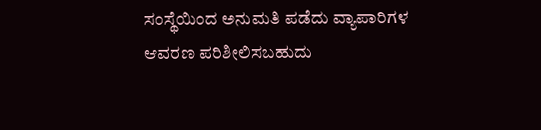ಸಂಸ್ಥೆಯಿಂದ ಅನುಮತಿ ಪಡೆದು ವ್ಯಾಪಾರಿಗಳ ಆವರಣ ಪರಿಶೀಲಿಸಬಹುದು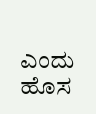ಎಂದು ಹೊಸ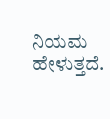ನಿಯಮ ಹೇಳುತ್ತದೆ.